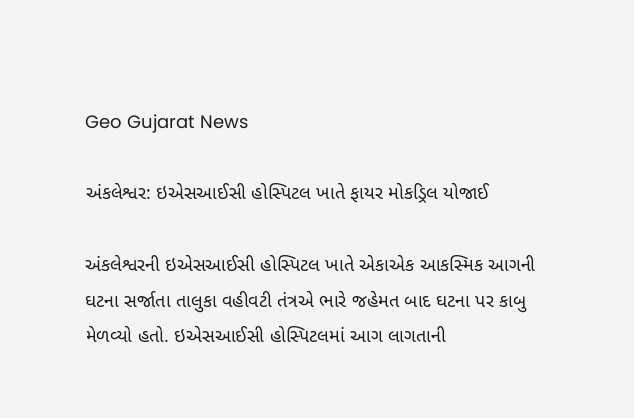Geo Gujarat News

અંકલેશ્વર: ઇએસઆઈસી હોસ્પિટલ ખાતે ફાયર મોકડ્રિલ યોજાઈ

અંકલેશ્વરની ઇએસઆઈસી હોસ્પિટલ ખાતે એકાએક આકસ્મિક આગની ઘટના સર્જાતા તાલુકા વહીવટી તંત્રએ ભારે જહેમત બાદ ઘટના પર કાબુ મેળવ્યો હતો. ઇએસઆઈસી હોસ્પિટલમાં આગ લાગતાની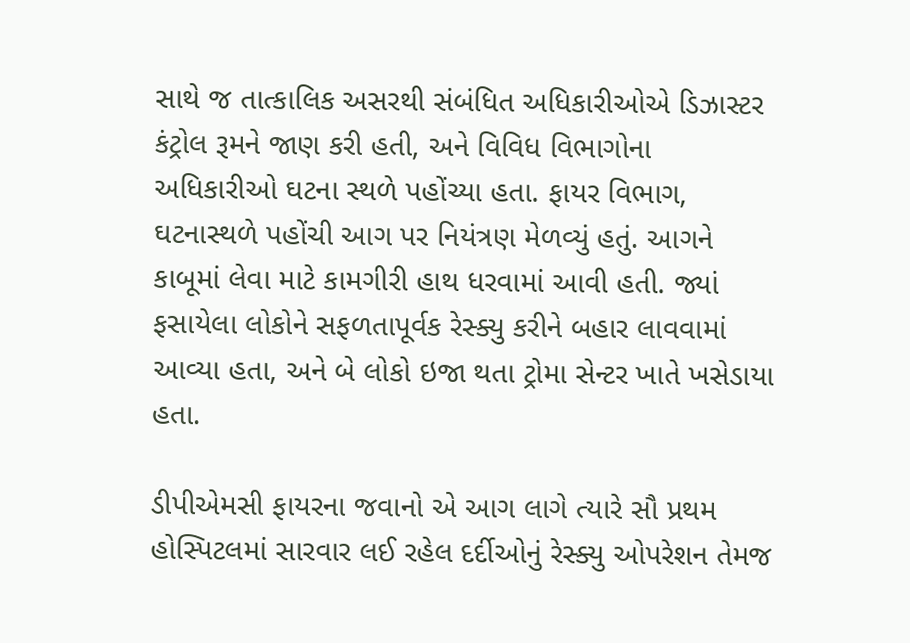સાથે જ તાત્કાલિક અસરથી સંબંધિત અધિકારીઓએ ડિઝાસ્ટર કંટ્રોલ રૂમને જાણ કરી હતી, અને વિવિધ વિભાગોના અધિકારીઓ ઘટના સ્થળે પહોંચ્યા હતા. ફાયર વિભાગ, ઘટનાસ્થળે પહોંચી આગ પર નિયંત્રણ મેળવ્યું હતું. આગને કાબૂમાં લેવા માટે કામગીરી હાથ ધરવામાં આવી હતી. જ્યાં ફસાયેલા લોકોને સફળતાપૂર્વક રેસ્ક્યુ કરીને બહાર લાવવામાં આવ્યા હતા, અને બે લોકો ઇજા થતા ટ્રોમા સેન્ટર ખાતે ખસેડાયા હતા.

ડીપીએમસી ફાયરના જવાનો એ આગ લાગે ત્યારે સૌ પ્રથમ હોસ્પિટલમાં સારવાર લઈ રહેલ દર્દીઓનું રેસ્ક્યુ ઓપરેશન તેમજ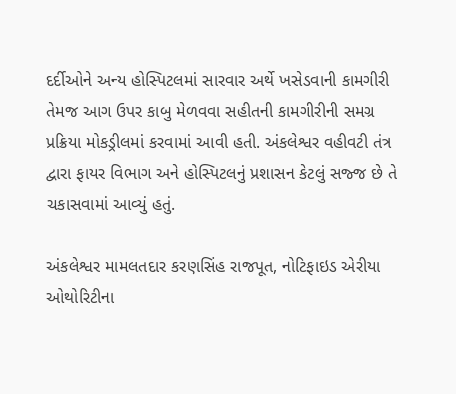દર્દીઓને અન્ય હોસ્પિટલમાં સારવાર અર્થે ખસેડવાની કામગીરી તેમજ આગ ઉપર કાબુ મેળવવા સહીતની કામગીરીની સમગ્ર પ્રક્રિયા મોકડ્રીલમાં કરવામાં આવી હતી. અંકલેશ્વર વહીવટી તંત્ર દ્વારા ફાયર વિભાગ અને હોસ્પિટલનું પ્રશાસન કેટલું સજ્જ છે તે ચકાસવામાં આવ્યું હતું.

અંકલેશ્વર મામલતદાર કરણસિંહ રાજપૂત, નોટિફાઇડ એરીયા ઓથોરિટીના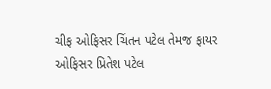ચીફ ઓફિસર ચિંતન પટેલ તેમજ ફાયર ઓફિસર પ્રિતેશ પટેલ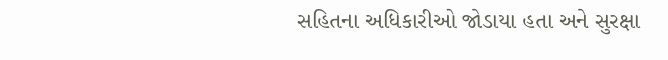સહિતના અધિકારીઓ જોડાયા હતા અને સુરક્ષા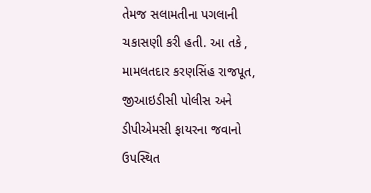તેમજ સલામતીના પગલાની ચકાસણી કરી હતી. આ તકે , મામલતદાર કરણસિંહ રાજપૂત, જીઆઇડીસી પોલીસ અને ડીપીએમસી ફાયરના જવાનો ઉપસ્થિત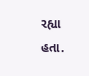રહ્યા હતા.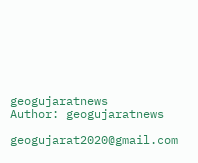geogujaratnews
Author: geogujaratnews

geogujarat2020@gmail.com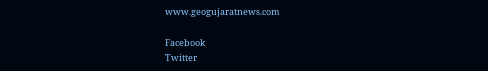www.geogujaratnews.com

Facebook
Twitter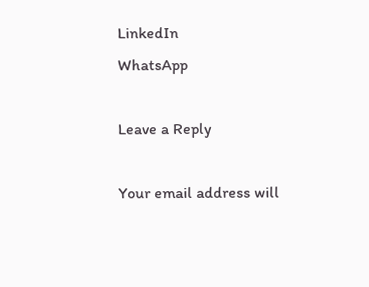LinkedIn
WhatsApp

Leave a Reply

Your email address will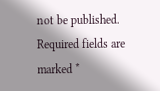not be published. Required fields are marked *